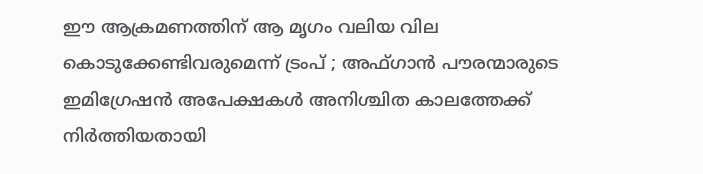ഈ ആക്രമണത്തിന് ആ മൃഗം വലിയ വില കൊടുക്കേണ്ടിവരുമെന്ന് ട്രംപ് ; അഫ്ഗാന്‍ പൗരന്മാരുടെ ഇമിഗ്രേഷന്‍ അപേക്ഷകള്‍ അനിശ്ചിത കാലത്തേക്ക് നിര്‍ത്തിയതായി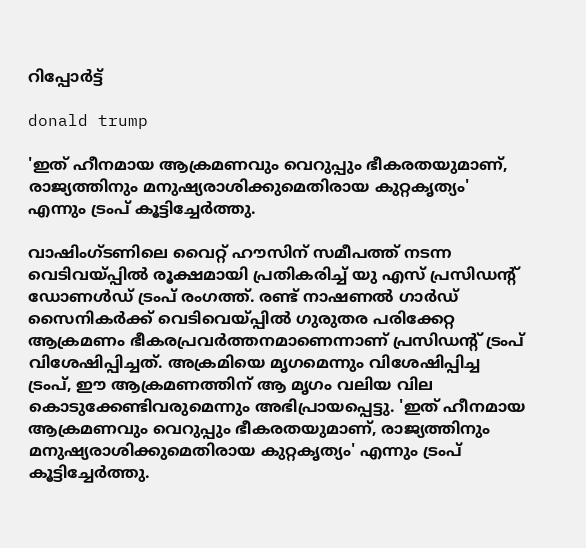റിപ്പോര്‍ട്ട്

donald trump

'ഇത് ഹീനമായ ആക്രമണവും വെറുപ്പും ഭീകരതയുമാണ്, രാജ്യത്തിനും മനുഷ്യരാശിക്കുമെതിരായ കുറ്റകൃത്യം' എന്നും ട്രംപ് കൂട്ടിച്ചേര്‍ത്തു.

വാഷിംഗ്ടണിലെ വൈറ്റ് ഹൗസിന് സമീപത്ത് നടന്ന വെടിവയ്പ്പില്‍ രൂക്ഷമായി പ്രതികരിച്ച് യു എസ് പ്രസിഡന്റ് ഡോണള്‍ഡ് ട്രംപ് രംഗത്ത്. രണ്ട് നാഷണല്‍ ഗാര്‍ഡ് സൈനികര്‍ക്ക് വെടിവെയ്പ്പില്‍ ഗുരുതര പരിക്കേറ്റ ആക്രമണം ഭീകരപ്രവര്‍ത്തനമാണെന്നാണ് പ്രസിഡന്റ് ട്രംപ് വിശേഷിപ്പിച്ചത്. അക്രമിയെ മൃഗമെന്നും വിശേഷിപ്പിച്ച ട്രംപ്, ഈ ആക്രമണത്തിന് ആ മൃഗം വലിയ വില കൊടുക്കേണ്ടിവരുമെന്നും അഭിപ്രായപ്പെട്ടു. 'ഇത് ഹീനമായ ആക്രമണവും വെറുപ്പും ഭീകരതയുമാണ്, രാജ്യത്തിനും മനുഷ്യരാശിക്കുമെതിരായ കുറ്റകൃത്യം' എന്നും ട്രംപ് കൂട്ടിച്ചേര്‍ത്തു.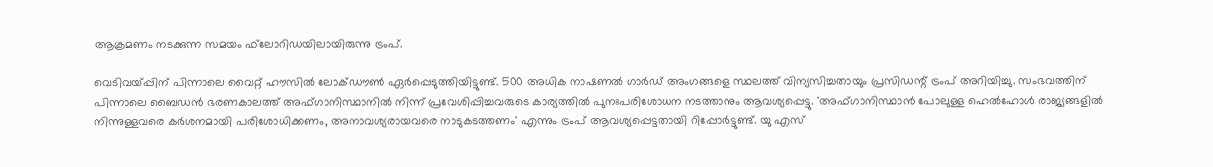ആക്രമണം നടക്കുന്ന സമയം ഫ്‌ലോറിഡയിലായിരുന്നു ട്രംപ്.

വെടിവയ്പ്പിന് പിന്നാലെ വൈറ്റ് ഹൗസില്‍ ലോക്ഡൗണ്‍ ഏര്‍പ്പെടുത്തിയിട്ടുണ്ട്. 500 അധിക നാഷണല്‍ ഗാര്‍ഡ് അംഗങ്ങളെ സ്ഥലത്ത് വിന്യസിച്ചതായും പ്രസിഡന്റ് ട്രംപ് അറിയിച്ചു. സംഭവത്തിന് പിന്നാലെ ബൈഡന്‍ ഭരണകാലത്ത് അഫ്ഗാനിസ്ഥാനില്‍ നിന്ന് പ്രവേശിപ്പിച്ചവരുടെ കാര്യത്തില്‍ പുനഃപരിശോധന നടത്താനും ആവശ്യപ്പെട്ടു. 'അഫ്ഗാനിസ്ഥാന്‍ പോലുള്ള ഹെല്‍ഹോള്‍ രാജ്യങ്ങളില്‍ നിന്നുള്ളവരെ കര്‍ശനമായി പരിശോധിക്കണം, അനാവശ്യരായവരെ നാടുകടത്തണം' എന്നും ട്രംപ് ആവശ്യപ്പെട്ടതായി റിപ്പോര്‍ട്ടുണ്ട്. യു എസ്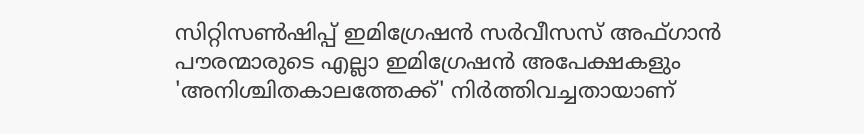സിറ്റിസണ്‍ഷിപ്പ് ഇമിഗ്രേഷന്‍ സര്‍വീസസ് അഫ്ഗാന്‍ പൗരന്മാരുടെ എല്ലാ ഇമിഗ്രേഷന്‍ അപേക്ഷകളും 'അനിശ്ചിതകാലത്തേക്ക്' നിര്‍ത്തിവച്ചതായാണ്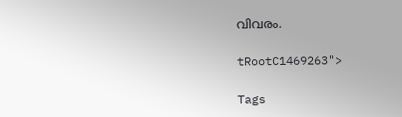വിവരം.

tRootC1469263">

Tags